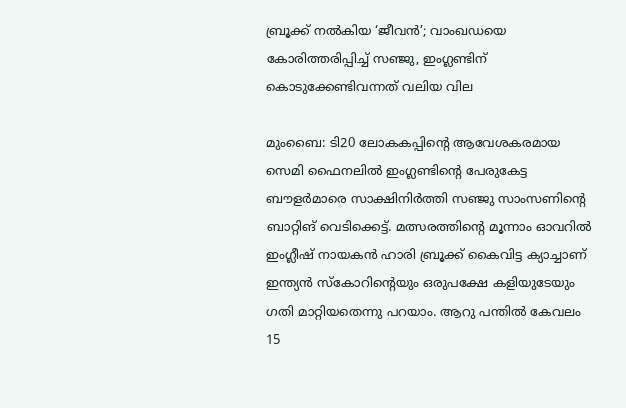ബ്രൂക്ക് നൽകിയ ‘ജീവൻ’; വാംഖഡയെ കോരിത്തരിപ്പിച്ച് സഞ്ജു, ഇംഗ്ലണ്ടിന് കൊടുക്കേണ്ടിവന്നത് വലിയ വില

മുംബൈ: ടി20 ലോകകപ്പിന്റെ ആവേശകരമായ സെമി ഫൈനലിൽ ഇംഗ്ലണ്ടിന്റെ പേരുകേട്ട ബൗളർമാരെ സാക്ഷിനിർത്തി സഞ്ജു സാംസണിന്റെ ബാറ്റിങ് വെടിക്കെട്ട്. മത്സരത്തിന്റെ മൂന്നാം ഓവറിൽ ഇംഗ്ലീഷ് നായകൻ ഹാരി ബ്രൂക്ക് കൈവിട്ട ക്യാച്ചാണ് ഇന്ത്യൻ സ്കോറിന്റെയും ഒരുപക്ഷേ കളിയുടേയും ഗതി മാറ്റിയതെന്നു പറയാം. ആറു പന്തിൽ കേവലം 15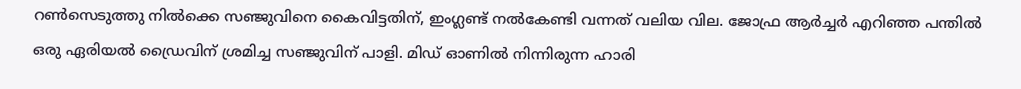റൺസെടുത്തു നിൽക്കെ സഞ്ജുവിനെ കൈവിട്ടതിന്, ഇംഗ്ലണ്ട് നൽകേണ്ടി വന്നത് വലിയ വില. ജോഫ്ര ആർച്ചർ എറിഞ്ഞ പന്തിൽ ഒരു ഏരിയൽ ഡ്രൈവിന് ശ്രമിച്ച സഞ്ജുവിന് പാളി. മിഡ് ഓണിൽ നിന്നിരുന്ന ഹാരി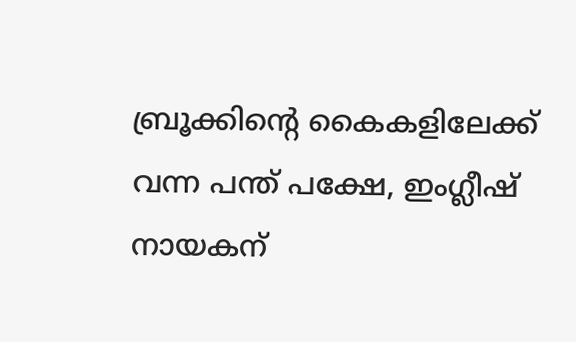ബ്രൂക്കിന്റെ കൈകളിലേക്ക് വന്ന പന്ത് പക്ഷേ, ഇംഗ്ലീഷ് നായകന്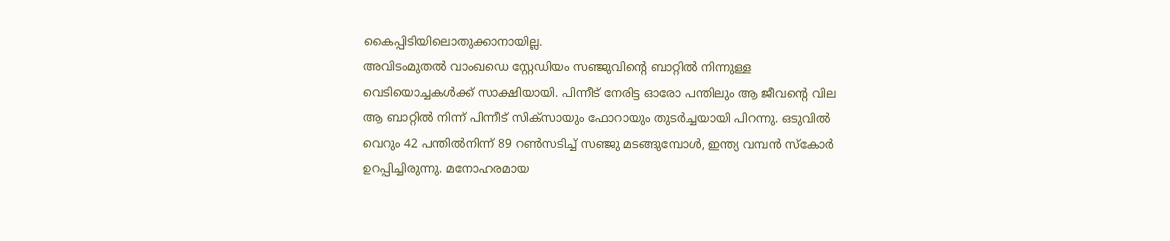കൈപ്പിടിയിലൊതുക്കാനായില്ല.
അവിടംമുതൽ വാംഖഡെ സ്റ്റേഡിയം സഞ്ജുവിന്റെ ബാറ്റിൽ നിന്നുള്ള വെടിയൊച്ചകൾക്ക് സാക്ഷിയായി. പിന്നീട് നേരിട്ട ഓരോ പന്തിലും ആ ജീവന്റെ വില ആ ബാറ്റിൽ നിന്ന് പിന്നീട് സിക്സായും ഫോറായും തുടർച്ചയായി പിറന്നു. ഒടുവിൽ വെറും 42 പന്തിൽനിന്ന് 89 റൺസടിച്ച് സഞ്ജു മടങ്ങുമ്പോൾ, ഇന്ത്യ വമ്പൻ സ്കോർ ഉറപ്പിച്ചിരുന്നു. മനോഹരമായ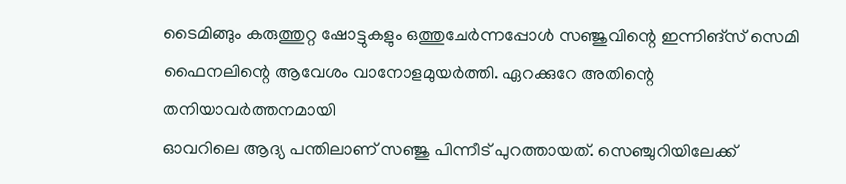ടൈമിങ്ങും കരുത്തുറ്റ ഷോട്ടുകളും ഒത്തുചേർന്നപ്പോൾ സഞ്ജുവിന്റെ ഇന്നിങ്സ് സെമി ഫൈനലിന്റെ ആവേശം വാനോളമുയർത്തി. ഏറക്കുറേ അതിന്റെ തനിയാവർത്തനമായി
ഓവറിലെ ആദ്യ പന്തിലാണ് സഞ്ജു പിന്നീട് പുറത്തായത്. സെഞ്ചുറിയിലേക്ക്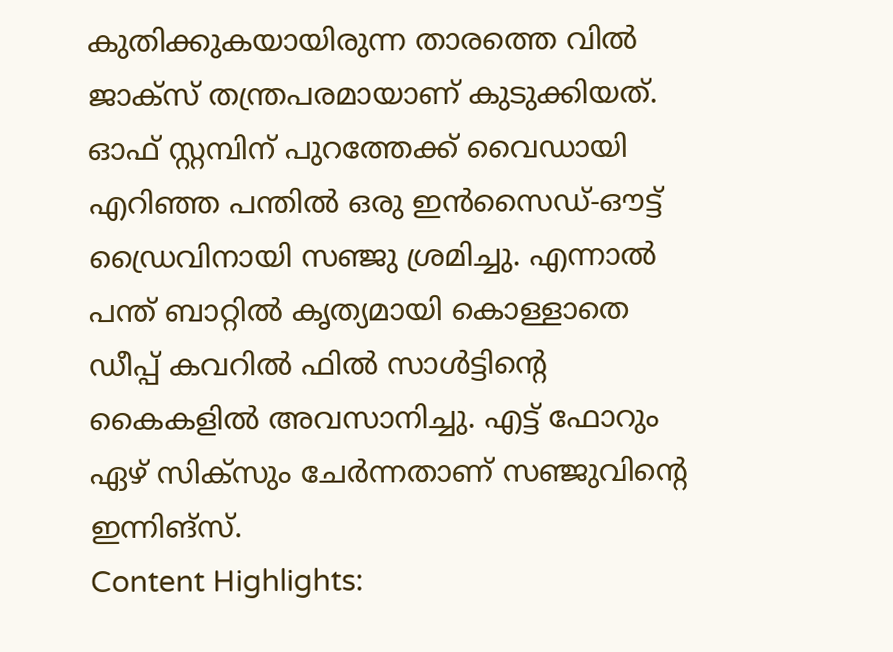കുതിക്കുകയായിരുന്ന താരത്തെ വിൽ ജാക്സ് തന്ത്രപരമായാണ് കുടുക്കിയത്. ഓഫ് സ്റ്റമ്പിന് പുറത്തേക്ക് വൈഡായി എറിഞ്ഞ പന്തിൽ ഒരു ഇൻസൈഡ്-ഔട്ട് ഡ്രൈവിനായി സഞ്ജു ശ്രമിച്ചു. എന്നാൽ പന്ത് ബാറ്റിൽ കൃത്യമായി കൊള്ളാതെ ഡീപ്പ് കവറിൽ ഫിൽ സാൾട്ടിന്റെ കൈകളിൽ അവസാനിച്ചു. എട്ട് ഫോറും ഏഴ് സിക്സും ചേർന്നതാണ് സഞ്ജുവിന്റെ ഇന്നിങ്സ്.
Content Highlights: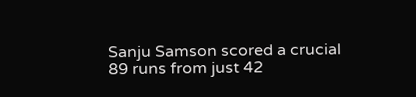Sanju Samson scored a crucial 89 runs from just 42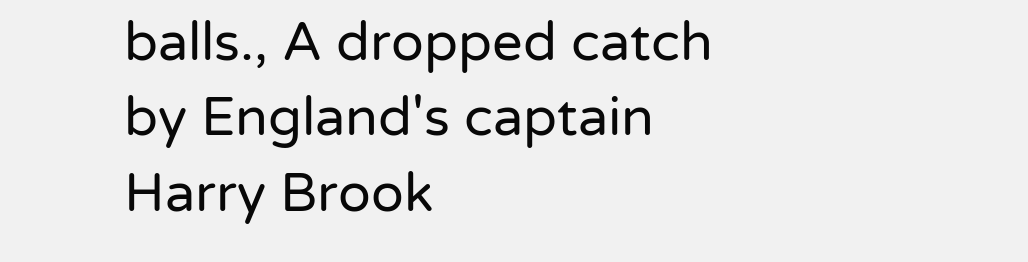balls., A dropped catch by England's captain Harry Brook